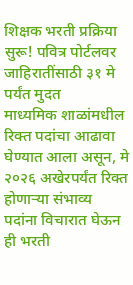शिक्षक भरती प्रक्रिया सुरू! पवित्र पोर्टलवर जाहिरातींसाठी ३१ मे पर्यंत मुदत
माध्यमिक शाळांमधील रिक्त पदांचा आढावा घेण्यात आला असून, मे २०२६ अखेरपर्यंत रिक्त होणाऱ्या संभाव्य पदांना विचारात घेऊन ही भरती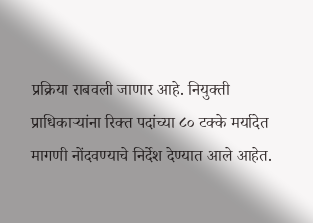प्रक्रिया राबवली जाणार आहे. नियुक्ती प्राधिकाऱ्यांना रिक्त पदांच्या ८० टक्के मर्यादेत मागणी नोंदवण्याचे निर्देश देण्यात आले आहेत.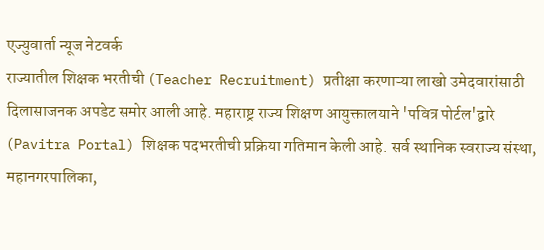एज्युवार्ता न्यूज नेटवर्क
राज्यातील शिक्षक भरतीची (Teacher Recruitment) प्रतीक्षा करणाऱ्या लाखो उमेदवारांसाठी दिलासाजनक अपडेट समोर आली आहे. महाराष्ट्र राज्य शिक्षण आयुक्तालयाने 'पवित्र पोर्टल'द्वारे (Pavitra Portal) शिक्षक पदभरतीची प्रक्रिया गतिमान केली आहे. सर्व स्थानिक स्वराज्य संस्था, महानगरपालिका,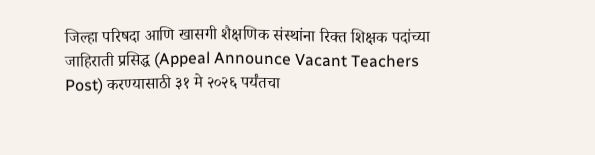जिल्हा परिषदा आणि खासगी शैक्षणिक संस्थांना रिक्त शिक्षक पदांच्या जाहिराती प्रसिद्ध (Appeal Announce Vacant Teachers Post) करण्यासाठी ३१ मे २०२६ पर्यंतचा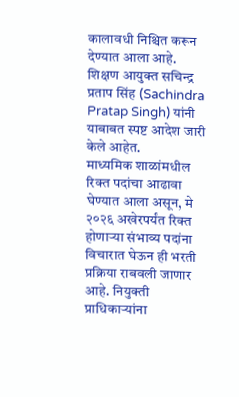कालावधी निश्चित करून देण्यात आला आहे. शिक्षण आयुक्त सचिन्द्र प्रताप सिंह (Sachindra Pratap Singh) यांनी याबाबत स्पष्ट आदेश जारी केले आहेत.
माध्यमिक शाळांमधील रिक्त पदांचा आढावा घेण्यात आला असून, मे २०२६ अखेरपर्यंत रिक्त होणाऱ्या संभाव्य पदांना विचारात घेऊन ही भरती प्रक्रिया राबवली जाणार आहे. नियुक्ती प्राधिकाऱ्यांना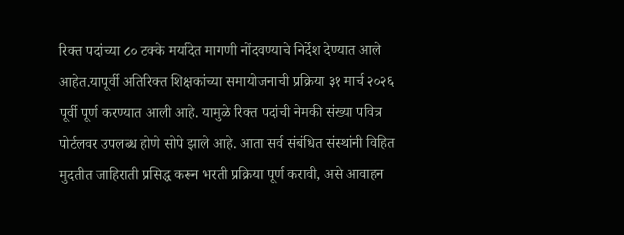रिक्त पदांच्या ८० टक्के मर्यादेत मागणी नोंदवण्याचे निर्देश देण्यात आले आहेत.यापूर्वी अतिरिक्त शिक्षकांच्या समायोजनाची प्रक्रिया ३१ मार्च २०२६ पूर्वी पूर्ण करण्यात आली आहे. यामुळे रिक्त पदांची नेमकी संख्या पवित्र पोर्टलवर उपलब्ध होणे सोपे झाले आहे. आता सर्व संबंधित संस्थांनी विहित मुदतीत जाहिराती प्रसिद्ध करून भरती प्रक्रिया पूर्ण करावी, असे आवाहन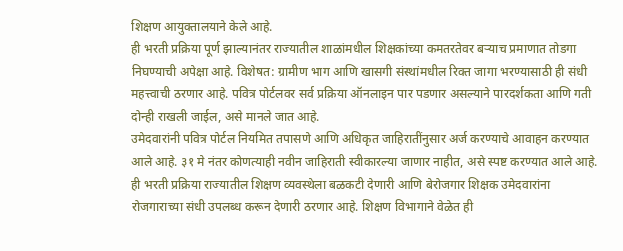शिक्षण आयुक्तालयाने केले आहे.
ही भरती प्रक्रिया पूर्ण झाल्यानंतर राज्यातील शाळांमधील शिक्षकांच्या कमतरतेवर बऱ्याच प्रमाणात तोडगा निघण्याची अपेक्षा आहे. विशेषत: ग्रामीण भाग आणि खासगी संस्थांमधील रिक्त जागा भरण्यासाठी ही संधी महत्त्वाची ठरणार आहे. पवित्र पोर्टलवर सर्व प्रक्रिया ऑनलाइन पार पडणार असल्याने पारदर्शकता आणि गती दोन्ही राखली जाईल, असे मानले जात आहे.
उमेदवारांनी पवित्र पोर्टल नियमित तपासणे आणि अधिकृत जाहिरातींनुसार अर्ज करण्याचे आवाहन करण्यात आले आहे. ३१ मे नंतर कोणत्याही नवीन जाहिराती स्वीकारल्या जाणार नाहीत, असे स्पष्ट करण्यात आले आहे. ही भरती प्रक्रिया राज्यातील शिक्षण व्यवस्थेला बळकटी देणारी आणि बेरोजगार शिक्षक उमेदवारांना रोजगाराच्या संधी उपलब्ध करून देणारी ठरणार आहे. शिक्षण विभागाने वेळेत ही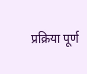प्रक्रिया पूर्ण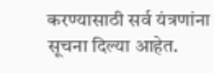करण्यासाठी सर्व यंत्रणांना सूचना दिल्या आहेत.